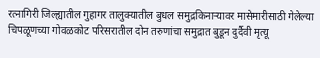रत्नागिरी जिल्ह्यातील गुहागर तालुक्यातील बुधल समुद्रकिनाऱ्यावर मासेमारीसाठी गेलेल्या चिपळूणच्या गोवळकोट परिसरातील दोन तरुणांचा समुद्रात बुडून दुर्दैवी मृत्यू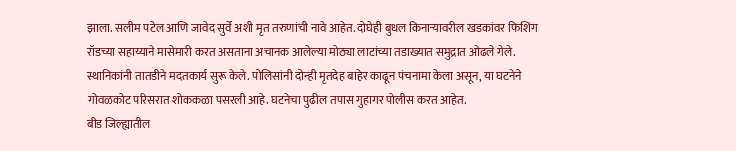झाला. सलीम पटेल आणि जावेद सुर्वे अशी मृत तरुणांची नावे आहेत. दोघेही बुधल किनाऱ्यावरील खडकांवर फिशिंग रॉडच्या सहाय्याने मासेमारी करत असताना अचानक आलेल्या मोठ्या लाटांच्या तडाख्यात समुद्रात ओढले गेले. स्थानिकांनी तातडीने मदतकार्य सुरू केले. पोलिसांनी दोन्ही मृतदेह बाहेर काढून पंचनामा केला असून, या घटनेने गोवळकोट परिसरात शोककळा पसरली आहे. घटनेचा पुढील तपास गुहागर पोलीस करत आहेत.
बीड जिल्ह्यातील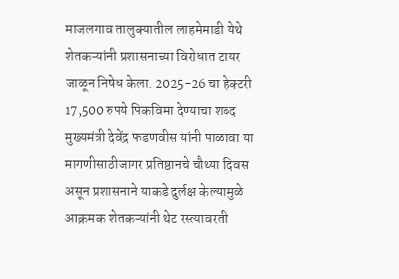माजलगाव तालुक्यातील लाहमेमाडी येथे शेतकऱ्यांनी प्रशासनाच्या विरोधात टायर जाळून निषेध केला. 2025-26 चा हेक्टरी 17,500 रुपये पिकविमा देण्याचा शब्द मुख्यमंत्री देवेंद्र फडणवीस यांनी पाळावा या मागणीसाठीजागर प्रतिष्ठानचे चौथ्या दिवस असून प्रशासनाने याकडे दुर्लक्ष केल्यामुळे आक्रमक शेतकऱ्यांनी थेट रस्त्यावरती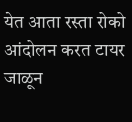येत आता रस्ता रोको आंदोलन करत टायर जाळून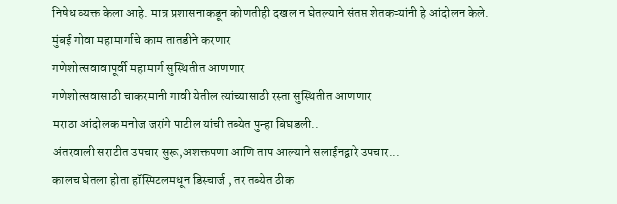निषेध व्यक्त केला आहे. मात्र प्रशासनाकडून कोणतीही दखल न घेतल्याने संतप्त शेतकऱ्यांनी हे आंदोलन केले.
मुंबई गोवा महामार्गाचे काम तातडीने करणार
गणेशोत्सवावापूर्वी महामार्ग सुस्थितीत आणणार
गणेशोत्सवासाठी चाकरमानी गावी येतील त्यांच्यासाठी रस्ता सुस्थितीत आणणार
मराठा आंदोलक मनोज जरांगे पाटील यांची तब्येत पुन्हा बिघडली..
अंतरवाली सराटीत उपचार सुरू,अशक्तपणा आणि ताप आल्याने सलाईनद्वारे उपचार...
कालच घेतला होता हॉस्पिटलमधून डिस्चार्ज , तर तब्येत ठीक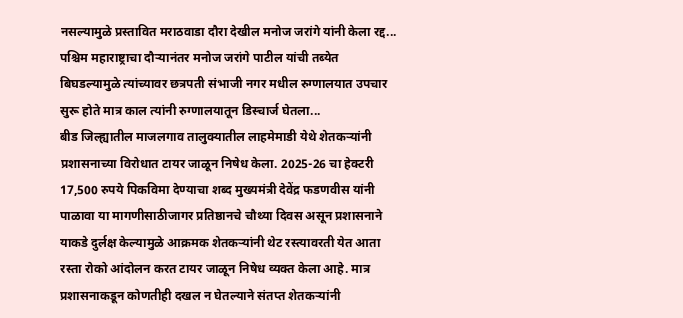नसल्यामुळे प्रस्तावित मराठवाडा दौरा देखील मनोज जरांगे यांनी केला रद्द...
पश्चिम महाराष्ट्राचा दौऱ्यानंतर मनोज जरांगे पाटील यांची तब्येत बिघडल्यामुळे त्यांच्यावर छत्रपती संभाजी नगर मधील रुग्णालयात उपचार सुरू होते मात्र काल त्यांनी रुग्णालयातून डिस्चार्ज घेतला...
बीड जिल्ह्यातील माजलगाव तालुक्यातील लाहमेमाडी येथे शेतकऱ्यांनी प्रशासनाच्या विरोधात टायर जाळून निषेध केला. 2025-26 चा हेक्टरी 17,500 रुपये पिकविमा देण्याचा शब्द मुख्यमंत्री देवेंद्र फडणवीस यांनी पाळावा या मागणीसाठीजागर प्रतिष्ठानचे चौथ्या दिवस असून प्रशासनाने याकडे दुर्लक्ष केल्यामुळे आक्रमक शेतकऱ्यांनी थेट रस्त्यावरती येत आता रस्ता रोको आंदोलन करत टायर जाळून निषेध व्यक्त केला आहे. मात्र प्रशासनाकडून कोणतीही दखल न घेतल्याने संतप्त शेतकऱ्यांनी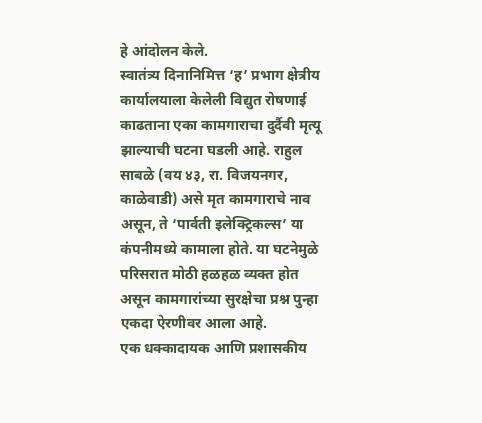हे आंदोलन केले.
स्वातंत्र्य दिनानिमित्त ‘ह’ प्रभाग क्षेत्रीय कार्यालयाला केलेली विद्युत रोषणाई काढताना एका कामगाराचा दुर्दैवी मृत्यू झाल्याची घटना घडली आहे. राहुल साबळे (वय ४३, रा. विजयनगर, काळेवाडी) असे मृत कामगाराचे नाव असून, ते ‘पार्वती इलेक्ट्रिकल्स’ या कंपनीमध्ये कामाला होते. या घटनेमुळे परिसरात मोठी हळहळ व्यक्त होत असून कामगारांच्या सुरक्षेचा प्रश्न पुन्हा एकदा ऐरणीवर आला आहे.
एक धक्कादायक आणि प्रशासकीय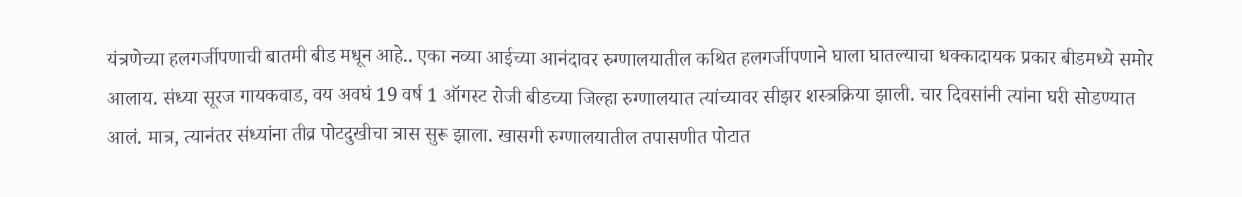यंत्रणेच्या हलगर्जीपणाची बातमी बीड मधून आहे.. एका नव्या आईच्या आनंदावर रुग्णालयातील कथित हलगर्जीपणाने घाला घातल्याचा धक्कादायक प्रकार बीडमध्ये समोर आलाय. संध्या सूरज गायकवाड, वय अवघं 19 वर्ष 1 ऑगस्ट रोजी बीडच्या जिल्हा रुग्णालयात त्यांच्यावर सीझर शस्त्रक्रिया झाली. चार दिवसांनी त्यांना घरी सोडण्यात आलं. मात्र, त्यानंतर संध्यांना तीव्र पोटदुखीचा त्रास सुरू झाला. खासगी रुग्णालयातील तपासणीत पोटात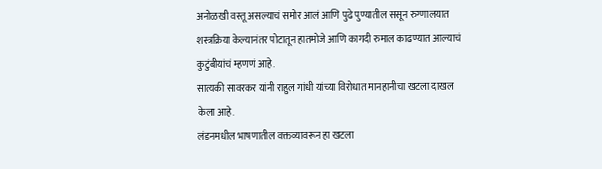अनोळखी वस्तू असल्याचं समोर आलं आणि पुढे पुण्यातील ससून रुग्णालयात शस्त्रक्रिया केल्यानंतर पोटातून हातमोजे आणि कागदी रुमाल काढण्यात आल्याचं कुटुंबीयांचं म्हणणं आहे.
सात्यकी सावरकर यांनी राहुल गांधी यांच्या विरोधात मानहानीचा खटला दाखल केला आहे.
लंडनमधील भाषणातील वक्तव्यावरून हा खटला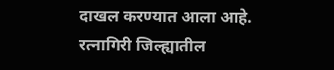दाखल करण्यात आला आहे.
रत्नागिरी जिल्ह्यातील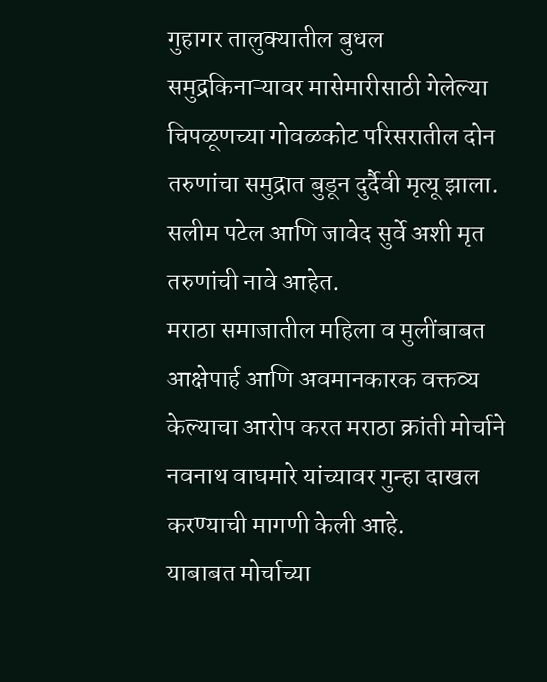गुहागर तालुक्यातील बुधल समुद्रकिनाऱ्यावर मासेमारीसाठी गेलेल्या चिपळूणच्या गोवळकोट परिसरातील दोन तरुणांचा समुद्रात बुडून दुर्दैवी मृत्यू झाला.
सलीम पटेल आणि जावेद सुर्वे अशी मृत तरुणांची नावे आहेत.
मराठा समाजातील महिला व मुलींबाबत आक्षेपार्ह आणि अवमानकारक वक्तव्य केल्याचा आरोप करत मराठा क्रांती मोर्चाने नवनाथ वाघमारे यांच्यावर गुन्हा दाखल करण्याची मागणी केली आहे.
याबाबत मोर्चाच्या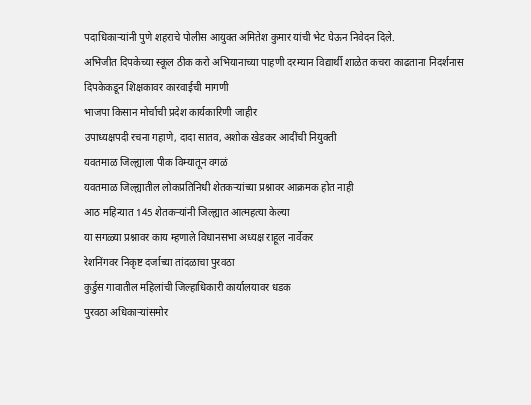पदाधिकाऱ्यांनी पुणे शहराचे पोलीस आयुक्त अमितेश कुमार यांची भेट घेऊन निवेदन दिले.
अभिजीत दिपकेच्या स्कूल ठीक करो अभियानाच्या पाहणी दरम्यान विद्यार्थी शाळेत कचरा काढताना निदर्शनास
दिपकेकडून शिक्षकावर कारवाईची मागणी
भाजपा किसान मोर्चाची प्रदेश कार्यकारिणी जाहीर
उपाध्यक्षपदी रचना गहाणे, दादा सातव, अशोक खेडकर आदींची नियुक्ती
यवतमाळ जिल्ह्याला पीक विम्यातून वगळं
यवतमाळ जिल्ह्यातील लोकप्रतिनिधी शेतकऱ्यांच्या प्रश्नावर आक्रमक होत नाही
आठ महिन्यात 145 शेतकऱ्यांनी जिल्ह्यात आत्महत्या केल्या
या सगळ्या प्रश्नावर काय म्हणाले विधानसभा अध्यक्ष राहूल नार्वेकर
रेशनिंगवर निकृष्ट दर्जाच्या तांदळाचा पुरवठा
कुर्डुस गावातील महिलांची जिल्हाधिकारी कार्यालयावर धडक
पुरवठा अधिकाऱ्यांसमोर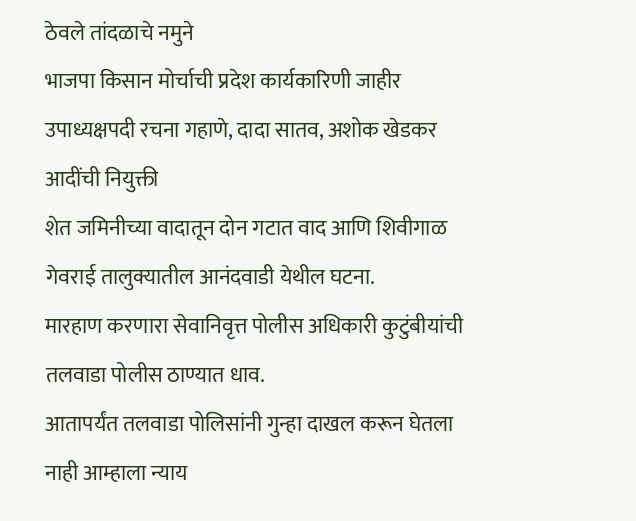ठेवले तांदळाचे नमुने
भाजपा किसान मोर्चाची प्रदेश कार्यकारिणी जाहीर
उपाध्यक्षपदी रचना गहाणे, दादा सातव, अशोक खेडकर आदींची नियुक्ती
शेत जमिनीच्या वादातून दोन गटात वाद आणि शिवीगाळ गेवराई तालुक्यातील आनंदवाडी येथील घटना.
मारहाण करणारा सेवानिवृत्त पोलीस अधिकारी कुटुंबीयांची तलवाडा पोलीस ठाण्यात धाव.
आतापर्यंत तलवाडा पोलिसांनी गुन्हा दाखल करून घेतला नाही आम्हाला न्याय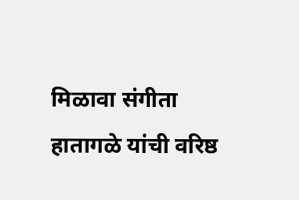मिळावा संगीता हातागळे यांची वरिष्ठ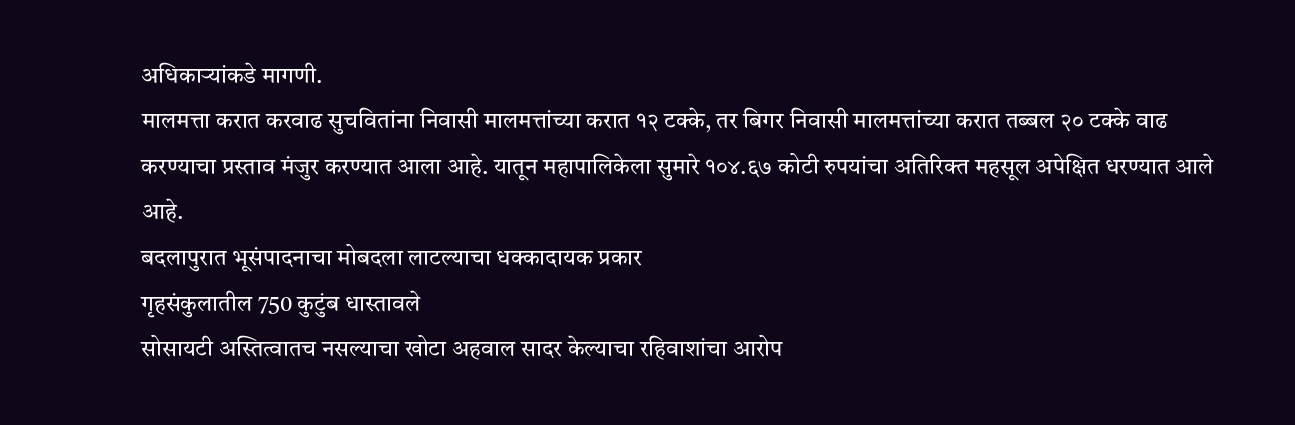अधिकाऱ्यांकडे मागणी.
मालमत्ता करात करवाढ सुचवितांना निवासी मालमत्तांच्या करात १२ टक्के, तर बिगर निवासी मालमत्तांच्या करात तब्बल २० टक्के वाढ करण्याचा प्रस्ताव मंजुर करण्यात आला आहे. यातून महापालिकेला सुमारे १०४.६७ कोटी रुपयांचा अतिरिक्त महसूल अपेक्षित धरण्यात आले आहे.
बदलापुरात भूसंपादनाचा मोबदला लाटल्याचा धक्कादायक प्रकार
गृहसंकुलातील 750 कुटुंब धास्तावले
सोसायटी अस्तित्वातच नसल्याचा खोटा अहवाल सादर केल्याचा रहिवाशांचा आरोप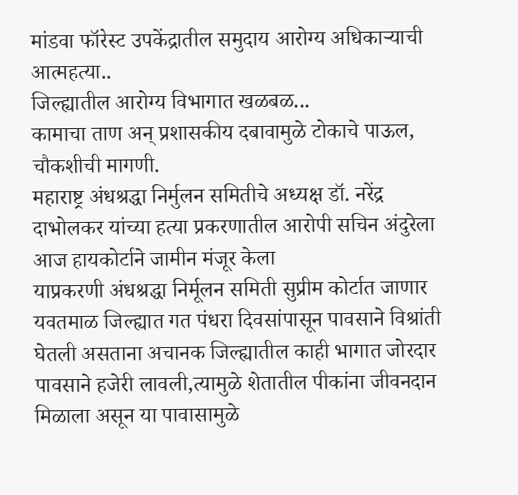मांडवा फॉरेस्ट उपकेंद्रातील समुदाय आरोग्य अधिकाऱ्याची आत्महत्या..
जिल्ह्यातील आरोग्य विभागात खळबळ...
कामाचा ताण अन् प्रशासकीय दबावामुळे टोकाचे पाऊल, चौकशीची मागणी.
महाराष्ट्र अंधश्रद्धा निर्मुलन समितीचे अध्यक्ष डॉ. नरेंद्र दाभोलकर यांच्या हत्या प्रकरणातील आरोपी सचिन अंदुरेला आज हायकोर्टाने जामीन मंजूर केला
याप्रकरणी अंधश्रद्धा निर्मूलन समिती सुप्रीम कोर्टात जाणार
यवतमाळ जिल्ह्यात गत पंधरा दिवसांपासून पावसाने विश्रांती घेतली असताना अचानक जिल्ह्यातील काही भागात जोरदार पावसाने हजेरी लावली,त्यामुळे शेतातील पीकांना जीवनदान मिळाला असून या पावासामुळे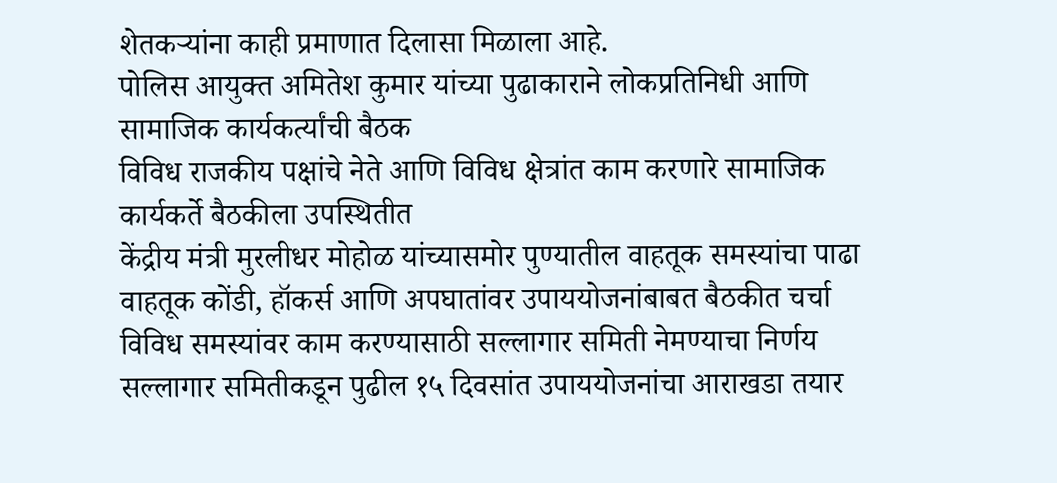शेतकऱ्यांना काही प्रमाणात दिलासा मिळाला आहे.
पोलिस आयुक्त अमितेश कुमार यांच्या पुढाकाराने लोकप्रतिनिधी आणि सामाजिक कार्यकर्त्यांची बैठक
विविध राजकीय पक्षांचे नेते आणि विविध क्षेत्रांत काम करणारे सामाजिक कार्यकर्ते बैठकीला उपस्थितीत
केंद्रीय मंत्री मुरलीधर मोहोळ यांच्यासमोर पुण्यातील वाहतूक समस्यांचा पाढा
वाहतूक कोंडी, हॉकर्स आणि अपघातांवर उपाययोजनांबाबत बैठकीत चर्चा
विविध समस्यांवर काम करण्यासाठी सल्लागार समिती नेमण्याचा निर्णय
सल्लागार समितीकडून पुढील १५ दिवसांत उपाययोजनांचा आराखडा तयार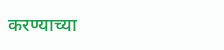करण्याच्या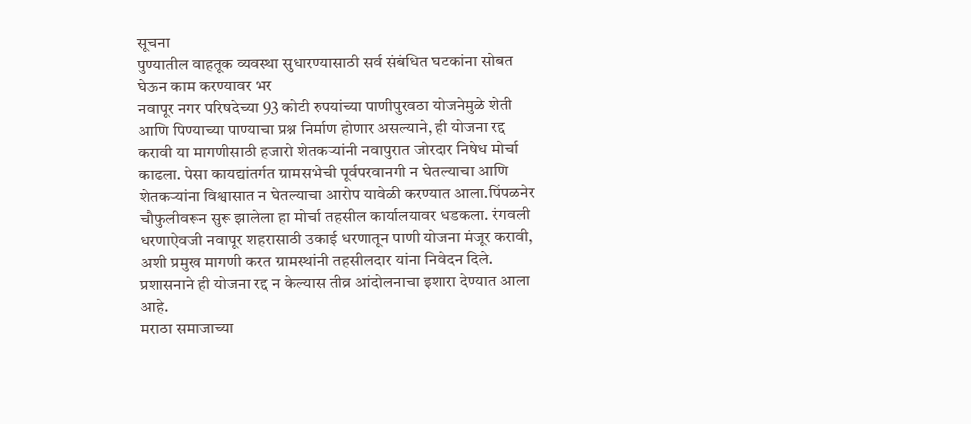सूचना
पुण्यातील वाहतूक व्यवस्था सुधारण्यासाठी सर्व संबंधित घटकांना सोबत घेऊन काम करण्यावर भर
नवापूर नगर परिषदेच्या 93 कोटी रुपयांच्या पाणीपुरवठा योजनेमुळे शेती आणि पिण्याच्या पाण्याचा प्रश्न निर्माण होणार असल्याने, ही योजना रद्द करावी या मागणीसाठी हजारो शेतकऱ्यांनी नवापुरात जोरदार निषेध मोर्चा काढला. पेसा कायद्यांतर्गत ग्रामसभेची पूर्वपरवानगी न घेतल्याचा आणि शेतकऱ्यांना विश्वासात न घेतल्याचा आरोप यावेळी करण्यात आला.पिंपळनेर चौफुलीवरून सुरू झालेला हा मोर्चा तहसील कार्यालयावर धडकला. रंगवली धरणाऐवजी नवापूर शहरासाठी उकाई धरणातून पाणी योजना मंजूर करावी, अशी प्रमुख मागणी करत ग्रामस्थांनी तहसीलदार यांना निवेदन दिले. प्रशासनाने ही योजना रद्द न केल्यास तीव्र आंदोलनाचा इशारा देण्यात आला आहे.
मराठा समाजाच्या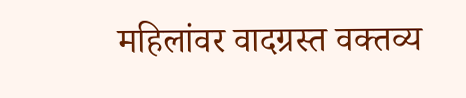महिलांवर वादग्रस्त वक्तव्य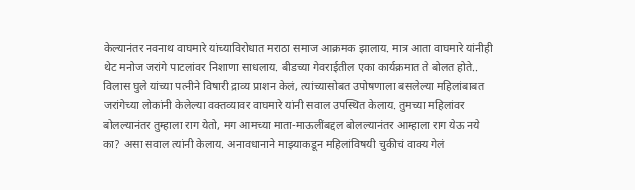केल्यानंतर नवनाथ वाघमारे यांच्याविरोधात मराठा समाज आक्रमक झालाय. मात्र आता वाघमारे यांनीही थेट मनोज जरांगे पाटलांवर निशाणा साधलाय. बीडच्या गेवराईतील एका कार्यक्रमात ते बोलत होते.. विलास घुले यांच्या पत्नीने विषारी द्राव्य प्राशन केलं, त्यांच्यासोबत उपोषणाला बसलेल्या महिलांबाबत जरांगेच्या लोकांनी केलेल्या वक्तव्यावर वाघमारे यांनी सवाल उपस्थित केलाय. तुमच्या महिलांवर बोलल्यानंतर तुम्हाला राग येतो, मग आमच्या माता-माऊलींबद्दल बोलल्यानंतर आम्हाला राग येऊ नये का? असा सवाल त्यांनी केलाय. अनावधानाने माझ्याकडून महिलांविषयी चुकीचं वाक्य गेलं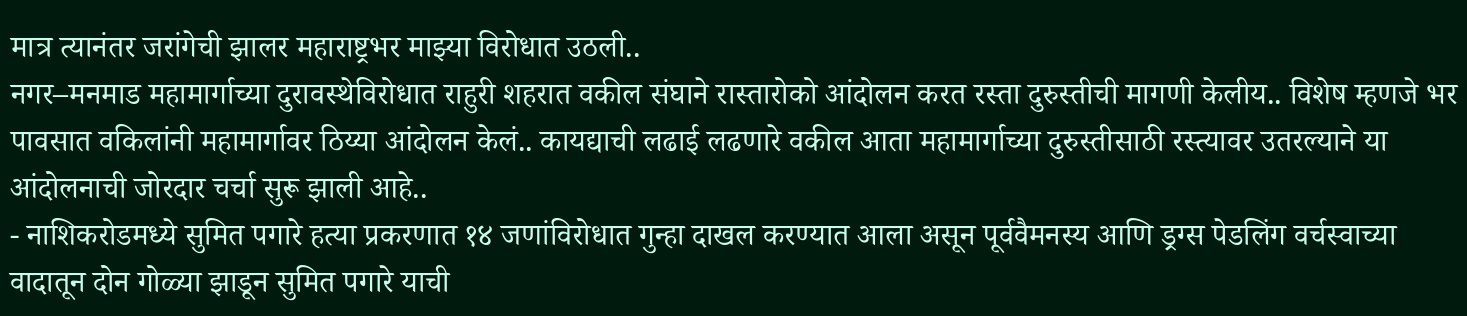मात्र त्यानंतर जरांगेची झालर महाराष्ट्रभर माझ्या विरोधात उठली..
नगर–मनमाड महामार्गाच्या दुरावस्थेविरोधात राहुरी शहरात वकील संघाने रास्तारोको आंदोलन करत रस्ता दुरुस्तीची मागणी केलीय.. विशेष म्हणजे भर पावसात वकिलांनी महामार्गावर ठिय्या आंदोलन केलं.. कायद्याची लढाई लढणारे वकील आता महामार्गाच्या दुरुस्तीसाठी रस्त्यावर उतरल्याने या आंदोलनाची जोरदार चर्चा सुरू झाली आहे..
- नाशिकरोडमध्ये सुमित पगारे हत्या प्रकरणात १४ जणांविरोधात गुन्हा दाखल करण्यात आला असून पूर्ववैमनस्य आणि ड्रग्स पेडलिंग वर्चस्वाच्या वादातून दोन गोळ्या झाडून सुमित पगारे याची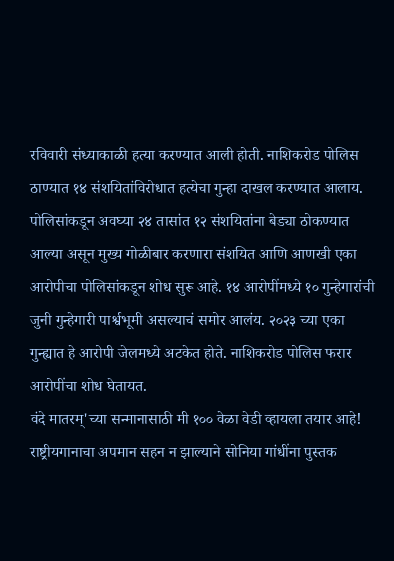रविवारी संध्याकाळी हत्या करण्यात आली होती. नाशिकरोड पोलिस ठाण्यात १४ संशयितांविरोधात हत्येचा गुन्हा दाखल करण्यात आलाय. पोलिसांकडून अवघ्या २४ तासांत १२ संशयितांना बेड्या ठोकण्यात आल्या असून मुख्य गोळीबार करणारा संशयित आणि आणखी एका आरोपीचा पोलिसांकडून शोध सुरू आहे. १४ आरोपींमध्ये १० गुन्हेगारांची जुनी गुन्हेगारी पार्श्वभूमी असल्याचं समोर आलंय. २०२३ च्या एका गुन्ह्यात हे आरोपी जेलमध्ये अटकेत होते. नाशिकरोड पोलिस फरार आरोपींचा शोध घेतायत.
वंदे मातरम्'च्या सन्मानासाठी मी १०० वेळा वेडी व्हायला तयार आहे! राष्ट्रीयगानाचा अपमान सहन न झाल्याने सोनिया गांधींना पुस्तक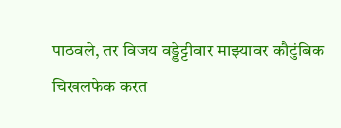पाठवले, तर विजय वड्डेट्टीवार माझ्यावर कौटुंबिक चिखलफेक करत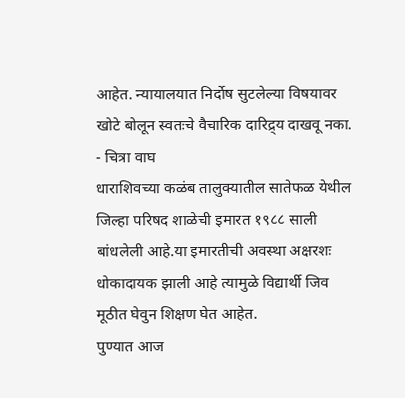आहेत. न्यायालयात निर्दोष सुटलेल्या विषयावर खोटे बोलून स्वतःचे वैचारिक दारिद्र्य दाखवू नका. - चित्रा वाघ
धाराशिवच्या कळंब तालुक्यातील सातेफळ येथील जिल्हा परिषद शाळेची इमारत १९८८ साली बांधलेली आहे.या इमारतीची अवस्था अक्षरशः धोकादायक झाली आहे त्यामुळे विद्यार्थी जिव मूठीत घेवुन शिक्षण घेत आहेत.
पुण्यात आज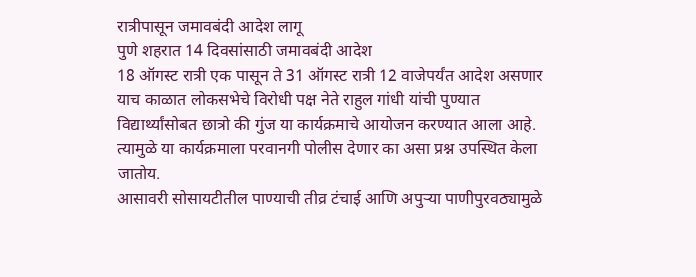रात्रीपासून जमावबंदी आदेश लागू
पुणे शहरात 14 दिवसांसाठी जमावबंदी आदेश
18 ऑगस्ट रात्री एक पासून ते 31 ऑगस्ट रात्री 12 वाजेपर्यंत आदेश असणार
याच काळात लोकसभेचे विरोधी पक्ष नेते राहुल गांधी यांची पुण्यात विद्यार्थ्यांसोबत छात्रो की गुंज या कार्यक्रमाचे आयोजन करण्यात आला आहे. त्यामुळे या कार्यक्रमाला परवानगी पोलीस देणार का असा प्रश्न उपस्थित केला जातोय.
आसावरी सोसायटीतील पाण्याची तीव्र टंचाई आणि अपुऱ्या पाणीपुरवठ्यामुळे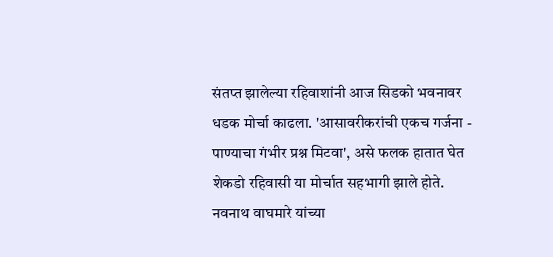संतप्त झालेल्या रहिवाशांनी आज सिडको भवनावर धडक मोर्चा काढला. 'आसावरीकरांची एकच गर्जना - पाण्याचा गंभीर प्रश्न मिटवा', असे फलक हातात घेत शेकडो रहिवासी या मोर्चात सहभागी झाले होते.
नवनाथ वाघमारे यांच्या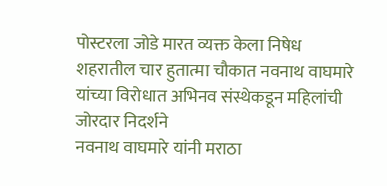पोस्टरला जोडे मारत व्यक्त केला निषेध
शहरातील चार हुतात्मा चौकात नवनाथ वाघमारे यांच्या विरोधात अभिनव संस्थेकडून महिलांची जोरदार निदर्शने
नवनाथ वाघमारे यांनी मराठा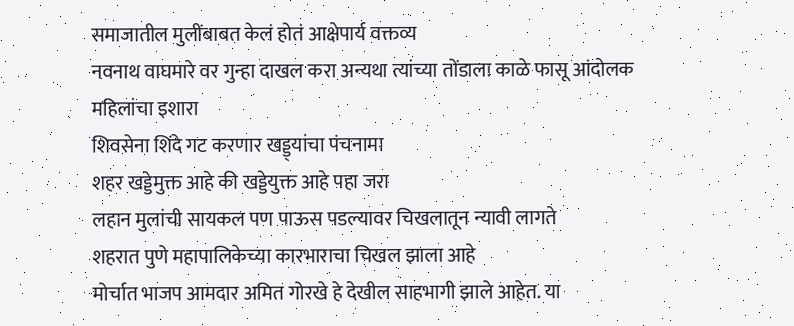समाजातील मुलींबाबत केलं होतं आक्षेपार्य वक्तव्य
नवनाथ वाघमारे वर गुन्हा दाखल करा अन्यथा त्यांच्या तोंडाला काळे फासू आंदोलक महिलांचा इशारा
शिवसेना शिंदे गट करणार खड्ड्यांचा पंचनामा
शहर खड्डेमुक्त आहे की खड्डेयुक्त आहे पहा जरा
लहान मुलांची सायकल पण पाऊस पडल्यावर चिखलातून न्यावी लागते
शहरात पुणे महापालिकेच्या कारभाराचा चिखल झाला आहे
मोर्चात भाजप आमदार अमित गोरखे हे देखील साहभागी झाले आहेत. या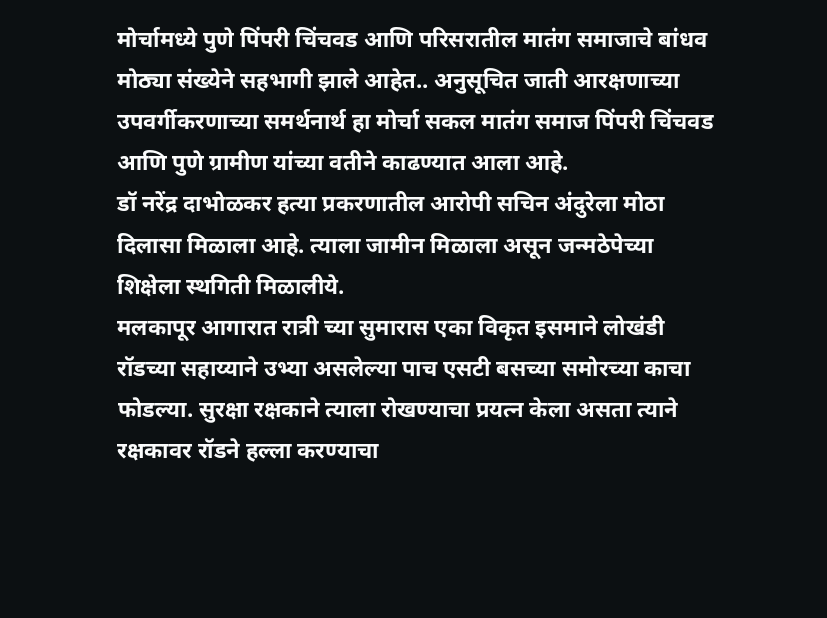मोर्चामध्ये पुणे पिंपरी चिंचवड आणि परिसरातील मातंग समाजाचे बांधव मोठ्या संख्येने सहभागी झाले आहेत.. अनुसूचित जाती आरक्षणाच्या उपवर्गीकरणाच्या समर्थनार्थ हा मोर्चा सकल मातंग समाज पिंपरी चिंचवड आणि पुणे ग्रामीण यांच्या वतीने काढण्यात आला आहे.
डॉ नरेंद्र दाभोळकर हत्या प्रकरणातील आरोपी सचिन अंदुरेला मोठा दिलासा मिळाला आहे. त्याला जामीन मिळाला असून जन्मठेपेच्या शिक्षेला स्थगिती मिळालीये.
मलकापूर आगारात रात्री च्या सुमारास एका विकृत इसमाने लोखंडी रॉडच्या सहाय्याने उभ्या असलेल्या पाच एसटी बसच्या समोरच्या काचा फोडल्या. सुरक्षा रक्षकाने त्याला रोखण्याचा प्रयत्न केला असता त्याने रक्षकावर रॉडने हल्ला करण्याचा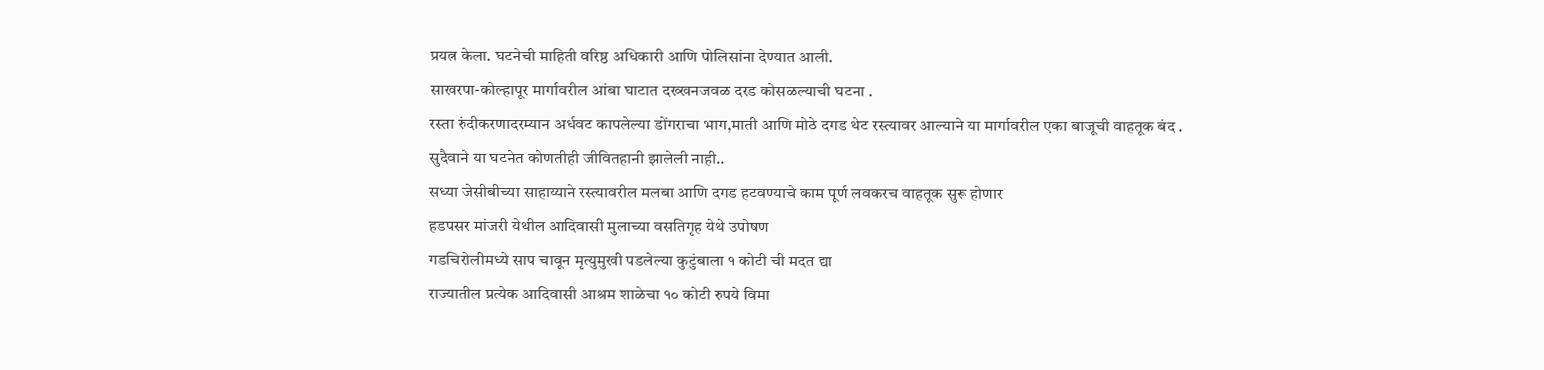प्रयत्न केला. घटनेची माहिती वरिष्ठ अधिकारी आणि पोलिसांना देण्यात आली.
साखरपा-कोल्हापूर मार्गावरील आंबा घाटात दख्खनजवळ दरड कोसळल्याची घटना .
रस्ता रुंदीकरणादरम्यान अर्धवट कापलेल्या डोंगराचा भाग,माती आणि मोठे दगड थेट रस्त्यावर आल्याने या मार्गावरील एका बाजूची वाहतूक बंद .
सुदैवाने या घटनेत कोणतीही जीवितहानी झालेली नाही..
सध्या जेसीबीच्या साहाय्याने रस्त्यावरील मलबा आणि दगड हटवण्याचे काम पूर्ण लवकरच वाहतूक सुरू होणार
हडपसर मांजरी येथील आदिवासी मुलाच्या वसतिगृह येथे उपोषण
गडचिरोलीमध्ये साप चावून मृत्युमुखी पडलेल्या कुटुंबाला १ कोटी ची मदत द्या
राज्यातील प्रत्येक आदिवासी आश्रम शाळेचा १० कोटी रुपये विमा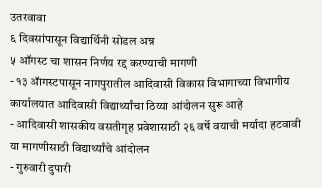उतरवावा
६ दिवसांपासून विद्यार्थिनी सोडल अन्न
५ ऑगस्ट चा शासन निर्णय रद्द करण्याची मागणी
- १३ ॲागस्टपासून नागपुरातील आदिवासी विकास विभागाच्या विभागीय कार्यालयात आदिवासी विद्यार्थ्यांचा ठिय्या आंदोलन सुरू आहे
- आदिवासी शासकीय वसतीगृह प्रवेशासाठी २६ वर्षे वयाची मर्यादा हटवावी या मागणीसाठी विद्यार्थ्यांचे आंदोलन
- गुरुवारी दुपारी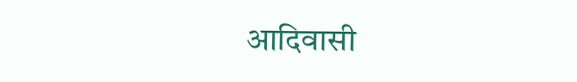आदिवासी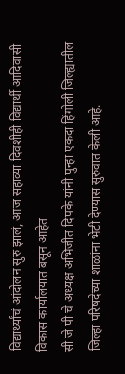विद्यार्थ्यांचं आंदोलन सुरु झालं, आज सहाव्या दिवशीही विद्यार्थी आदिवासी विकास कार्यालयात बसून आहेत
सी जे पी चे अध्यक्ष अभिजीत दिपके यांनी पुन्हा एकदा हिंगोली जिल्ह्यातील जिल्हा परिषदेच्या शाळांना भेटी देण्यास सुरुवात केली आहे.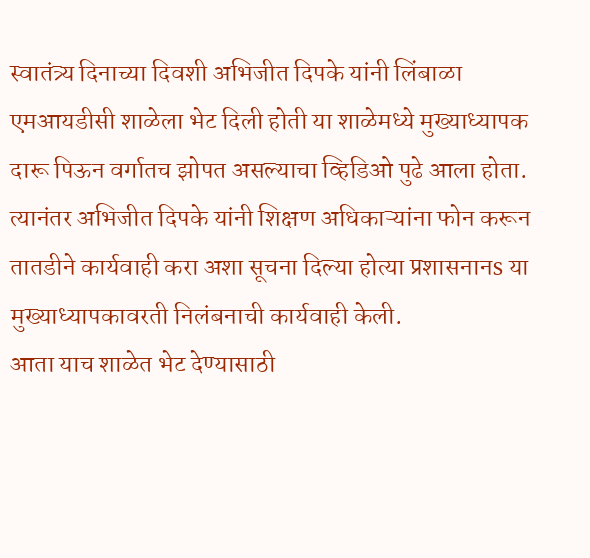स्वातंत्र्य दिनाच्या दिवशी अभिजीत दिपके यांनी लिंबाळा एमआयडीसी शाळेला भेट दिली होती या शाळेमध्ये मुख्याध्यापक दारू पिऊन वर्गातच झोपत असल्याचा व्हिडिओ पुढे आला होता.
त्यानंतर अभिजीत दिपके यांनी शिक्षण अधिकाऱ्यांना फोन करून तातडीने कार्यवाही करा अशा सूचना दिल्या होत्या प्रशासनानs या मुख्याध्यापकावरती निलंबनाची कार्यवाही केली.
आता याच शाळेत भेट देण्यासाठी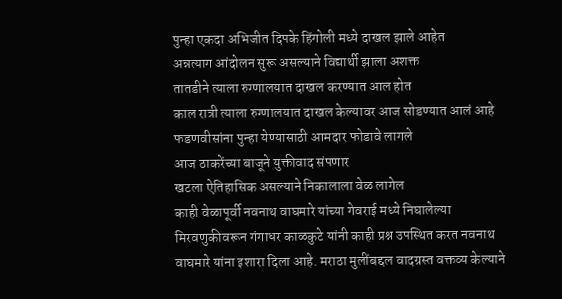पुन्हा एकदा अभिजीत दिपके हिंगोली मध्ये दाखल झाले आहेत
अन्नत्याग आंदोलन सुरू असल्याने विद्यार्थी झाला अशक्त
तातडीने त्याला रुग्णालयात दाखल करण्यात आल होत
काल रात्री त्याला रुग्णालयात दाखल केल्यावर आज सोडण्यात आलं आहे
फडणवीसांना पुन्हा येण्यासाठी आमदार फोडावे लागले
आज ठाकरेंच्या बाजूने युक्तीवाद संपणार
खटला ऐतिहासिक असल्याने निकालाला वेळ लागेल
काही वेळापूर्वी नवनाथ वाघमारे यांच्या गेवराई मध्ये निघालेल्या मिरवणुकीवरून गंगाधर काळकुटे यांनी काही प्रश्न उपस्थित करत नवनाथ वाघमारे यांना इशारा दिला आहे. मराठा मुलींबद्दल वादग्रस्त वक्तव्य केल्याने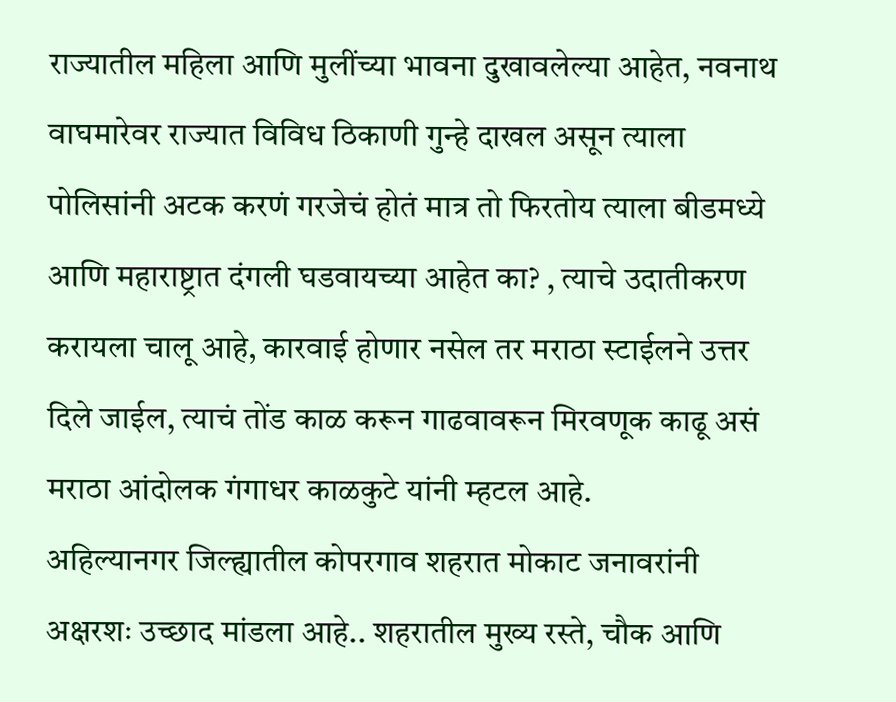राज्यातील महिला आणि मुलींच्या भावना दुखावलेल्या आहेत, नवनाथ वाघमारेवर राज्यात विविध ठिकाणी गुन्हे दाखल असून त्याला पोलिसांनी अटक करणं गरजेचं होतं मात्र तो फिरतोय त्याला बीडमध्ये आणि महाराष्ट्रात दंगली घडवायच्या आहेत का? , त्याचे उदातीकरण करायला चालू आहे, कारवाई होणार नसेल तर मराठा स्टाईलने उत्तर दिले जाईल, त्याचं तोंड काळ करून गाढवावरून मिरवणूक काढू असं मराठा आंदोलक गंगाधर काळकुटे यांनी म्हटल आहे.
अहिल्यानगर जिल्ह्यातील कोपरगाव शहरात मोकाट जनावरांनी अक्षरशः उच्छाद मांडला आहे.. शहरातील मुख्य रस्ते, चौक आणि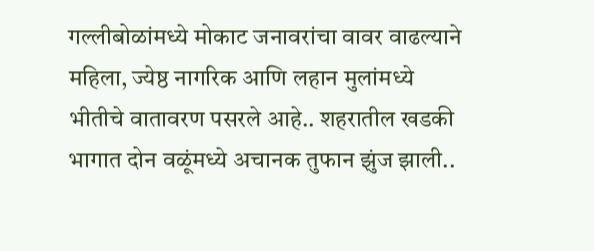गल्लीबोळांमध्ये मोकाट जनावरांचा वावर वाढल्याने महिला, ज्येष्ठ नागरिक आणि लहान मुलांमध्ये भीतीचे वातावरण पसरले आहे.. शहरातील खडकी भागात दोन वळूंमध्ये अचानक तुफान झुंज झाली..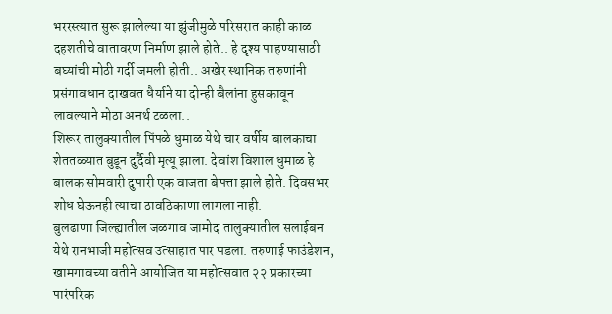भररस्त्यात सुरू झालेल्या या झुंजीमुळे परिसरात काही काळ दहशतीचे वातावरण निर्माण झाले होते.. हे दृश्य पाहण्यासाठी बघ्यांची मोठी गर्दी जमली होती.. अखेर स्थानिक तरुणांनी प्रसंगावधान दाखवत धैर्याने या दोन्ही बैलांना हुसकावून लावल्याने मोठा अनर्थ टळला..
शिरूर तालुक्यातील पिंपळे धुमाळ येथे चार वर्षीय बालकाचा शेततळ्यात बुडून दुर्दैवी मृत्यू झाला. देवांश विशाल धुमाळ हे बालक सोमवारी दुपारी एक वाजता बेपत्ता झाले होते. दिवसभर शोध घेऊनही त्याचा ठावठिकाणा लागला नाही.
बुलढाणा जिल्ह्यातील जळगाव जामोद तालुक्यातील सलाईबन येथे रानभाजी महोत्सव उत्साहात पार पडला. तरुणाई फाउंडेशन, खामगावच्या वतीने आयोजित या महोत्सवात २२ प्रकारच्या पारंपरिक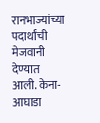रानभाज्यांच्या पदार्थांची मेजवानी देण्यात आली. केना-आघाडा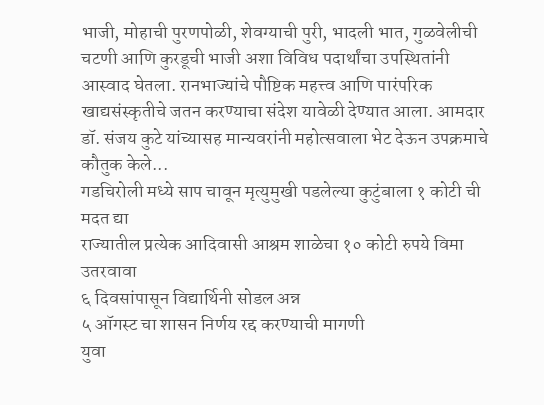भाजी, मोहाची पुरणपोळी, शेवग्याची पुरी, भादली भात, गुळवेलीची चटणी आणि कुरडूची भाजी अशा विविध पदार्थांचा उपस्थितांनी आस्वाद घेतला. रानभाज्यांचे पौष्टिक महत्त्व आणि पारंपरिक खाद्यसंस्कृतीचे जतन करण्याचा संदेश यावेळी देण्यात आला. आमदार डॉ. संजय कुटे यांच्यासह मान्यवरांनी महोत्सवाला भेट देऊन उपक्रमाचे कौतुक केले...
गडचिरोली मध्ये साप चावून मृत्युमुखी पडलेल्या कुटुंबाला १ कोटी ची मदत द्या
राज्यातील प्रत्येक आदिवासी आश्रम शाळेचा १० कोटी रुपये विमा उतरवावा
६ दिवसांपासून विद्यार्थिनी सोडल अन्न
५ ऑगस्ट चा शासन निर्णय रद्द करण्याची मागणी
युवा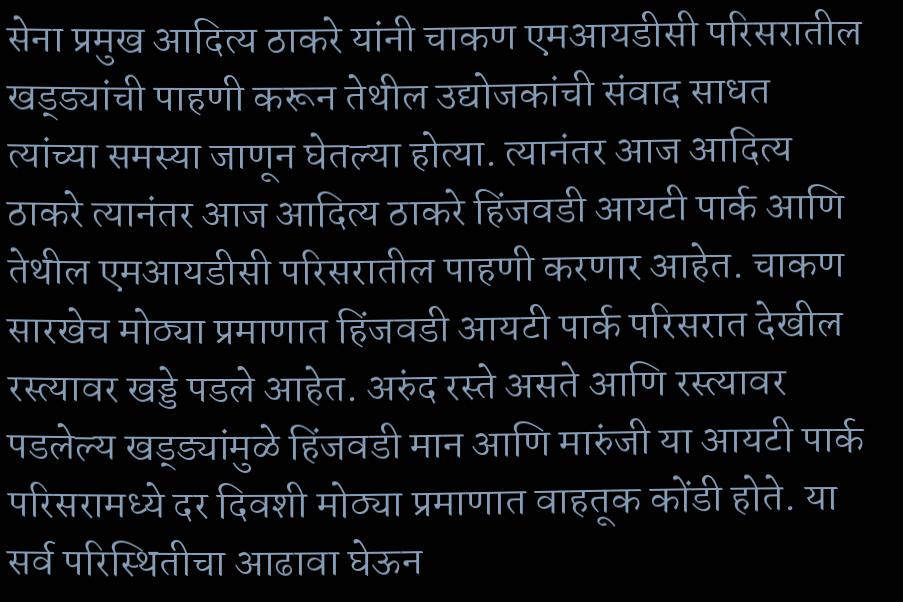सेना प्रमुख आदित्य ठाकरे यांनी चाकण एमआयडीसी परिसरातील खड्ड्यांची पाहणी करून तेथील उद्योजकांची संवाद साधत त्यांच्या समस्या जाणून घेतल्या होत्या. त्यानंतर आज आदित्य ठाकरे त्यानंतर आज आदित्य ठाकरे हिंजवडी आयटी पार्क आणि तेथील एमआयडीसी परिसरातील पाहणी करणार आहेत. चाकण सारखेच मोठ्या प्रमाणात हिंजवडी आयटी पार्क परिसरात देखील रस्त्यावर खड्डे पडले आहेत. अरुंद रस्ते असते आणि रस्त्यावर पडलेल्य खड्ड्यांमुळे हिंजवडी मान आणि मारुंजी या आयटी पार्क परिसरामध्ये दर दिवशी मोठ्या प्रमाणात वाहतूक कोंडी होते. या सर्व परिस्थितीचा आढावा घेऊन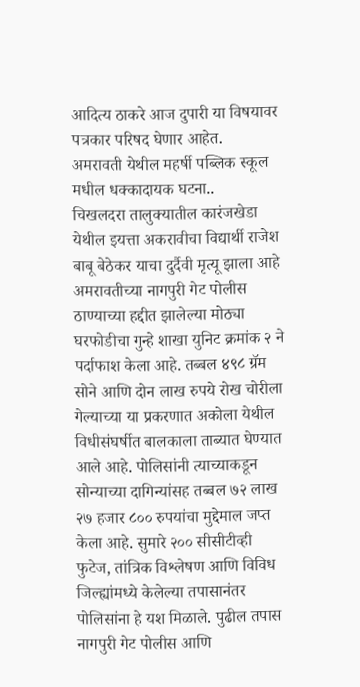आदित्य ठाकरे आज दुपारी या विषयावर पत्रकार परिषद घेणार आहेत.
अमरावती येथील महर्षी पब्लिक स्कूल मधील धक्कादायक घटना..
चिखलदरा तालुक्यातील कारंजखेडा येथील इयत्ता अकरावीचा विद्यार्थी राजेश बाबू बेठेकर याचा दुर्दैवी मृत्यू झाला आहे
अमरावतीच्या नागपुरी गेट पोलीस ठाण्याच्या हद्दीत झालेल्या मोठ्या घरफोडीचा गुन्हे शाखा युनिट क्रमांक २ ने पर्दाफाश केला आहे. तब्बल ४९८ ग्रॅम सोने आणि दोन लाख रुपये रोख चोरीला गेल्याच्या या प्रकरणात अकोला येथील विधीसंघर्षीत बालकाला ताब्यात घेण्यात आले आहे. पोलिसांनी त्याच्याकडून सोन्याच्या दागिन्यांसह तब्बल ७२ लाख २७ हजार ८०० रुपयांचा मुद्देमाल जप्त केला आहे. सुमारे २०० सीसीटीव्ही फुटेज, तांत्रिक विश्लेषण आणि विविध जिल्ह्यांमध्ये केलेल्या तपासानंतर पोलिसांना हे यश मिळाले. पुढील तपास नागपुरी गेट पोलीस आणि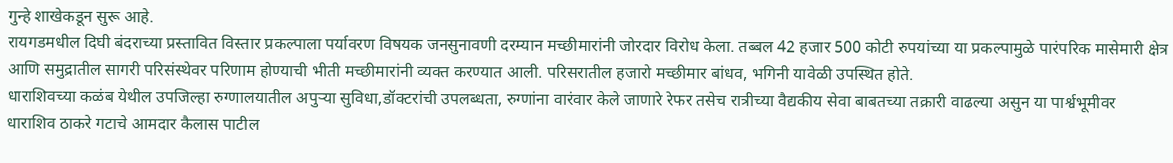गुन्हे शाखेकडून सुरू आहे.
रायगडमधील दिघी बंदराच्या प्रस्तावित विस्तार प्रकल्पाला पर्यावरण विषयक जनसुनावणी दरम्यान मच्छीमारांनी जोरदार विरोध केला. तब्बल 42 हजार 500 कोटी रुपयांच्या या प्रकल्पामुळे पारंपरिक मासेमारी क्षेत्र आणि समुद्रातील सागरी परिसंस्थेवर परिणाम होण्याची भीती मच्छीमारांनी व्यक्त करण्यात आली. परिसरातील हजारो मच्छीमार बांधव, भगिनी यावेळी उपस्थित होते.
धाराशिवच्या कळंब येथील उपजिल्हा रुग्णालयातील अपुऱ्या सुविधा,डॉक्टरांची उपलब्धता, रुग्णांना वारंवार केले जाणारे रेफर तसेच रात्रीच्या वैद्यकीय सेवा बाबतच्या तक्रारी वाढल्या असुन या पार्श्वभूमीवर धाराशिव ठाकरे गटाचे आमदार कैलास पाटील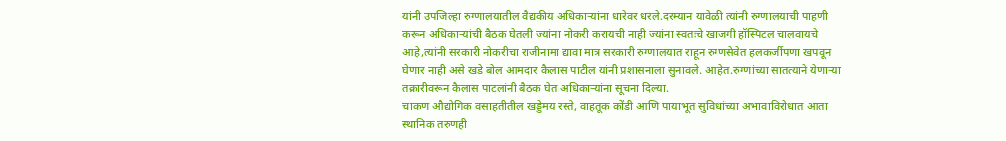यांनी उपजिल्हा रुग्णालयातील वैद्यकीय अधिकाऱ्यांना धारेवर धरले.दरम्यान यावेळी त्यांनी रुग्णालयाची पाहणी करून अधिकाऱ्यांची बैठक घेतली ज्यांना नोकरी करायची नाही ज्यांना स्वतःचे खाजगी हॉस्पिटल चालवायचे आहे,त्यांनी सरकारी नोकरीचा राजीनामा द्यावा मात्र सरकारी रुग्णालयात राहून रुग्णसेवेत हलकर्जीपणा खपवून घेणार नाही असे खडे बोल आमदार कैलास पाटील यांनी प्रशासनाला सुनावले. आहेत.रुग्णांच्या सातत्याने येणाऱ्या तक्रारीवरून कैलास पाटलांनी बैठक घेत अधिकाऱ्यांना सूचना दिल्या.
चाकण औद्योगिक वसाहतीतील खड्डेमय रस्ते, वाहतूक कोंडी आणि पायाभूत सुविधांच्या अभावाविरोधात आता स्थानिक तरुणही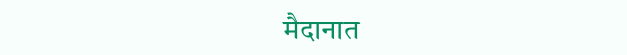मैदानात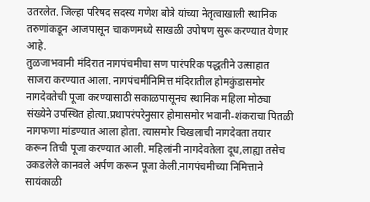उतरलेत. जिल्हा परिषद सदस्य गणेश बोत्रे यांच्या नेतृत्वाखाली स्थानिक तरुणांकडून आजपासून चाकणमध्ये साखळी उपोषण सुरू करण्यात येणार आहे.
तुळजाभवानी मंदिरात नागपंचमीचा सण पारंपरिक पद्धतीने उत्साहात साजरा करण्यात आला. नागपंचमीनिमित्त मंदिरातील होमकुंडासमोर नागदेवतेची पूजा करण्यासाठी सकाळपासूनच स्थानिक महिला मोठ्या संख्येने उपस्थित होत्या.प्रथापरंपरेनुसार होमासमोर भवानी-शंकराचा पितळी नागफणा मांडण्यात आला होता. त्यासमोर चिखलाची नागदेवता तयार करून तिची पूजा करण्यात आली. महिलांनी नागदेवतेला दूध,लाह्या तसेच उकडलेले कानवले अर्पण करून पूजा केली.नागपंचमीच्या निमित्ताने सायंकाळी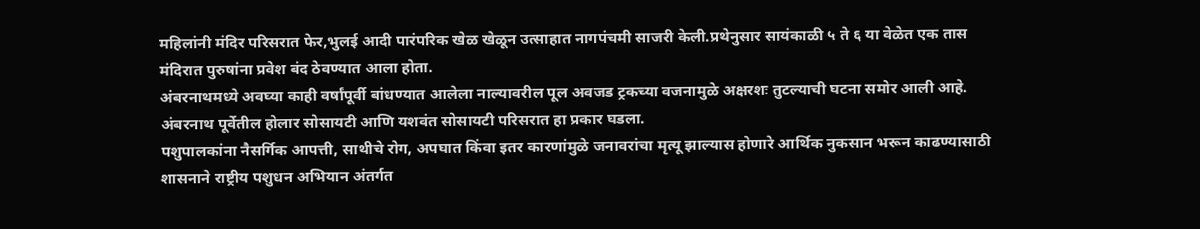महिलांनी मंदिर परिसरात फेर,भुलई आदी पारंपरिक खेळ खेळून उत्साहात नागपंचमी साजरी केली.प्रथेनुसार सायंकाळी ५ ते ६ या वेळेत एक तास मंदिरात पुरुषांना प्रवेश बंद ठेवण्यात आला होता.
अंबरनाथमध्ये अवघ्या काही वर्षांपूर्वी बांधण्यात आलेला नाल्यावरील पूल अवजड ट्रकच्या वजनामुळे अक्षरशः तुटल्याची घटना समोर आली आहे. अंबरनाथ पूर्वेतील होलार सोसायटी आणि यशवंत सोसायटी परिसरात हा प्रकार घडला.
पशुपालकांना नैसर्गिक आपत्ती, साथीचे रोग, अपघात किंवा इतर कारणांमुळे जनावरांचा मृत्यू झाल्यास होणारे आर्थिक नुकसान भरून काढण्यासाठी शासनाने राष्ट्रीय पशुधन अभियान अंतर्गत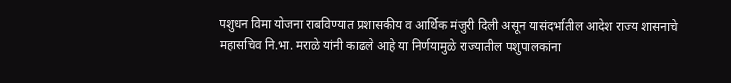पशुधन विमा योजना राबविण्यात प्रशासकीय व आर्थिक मंजुरी दिली असून यासंदर्भातील आदेश राज्य शासनाचे महासचिव नि.भा. मराळे यांनी काढले आहे या निर्णयामुळे राज्यातील पशुपालकांना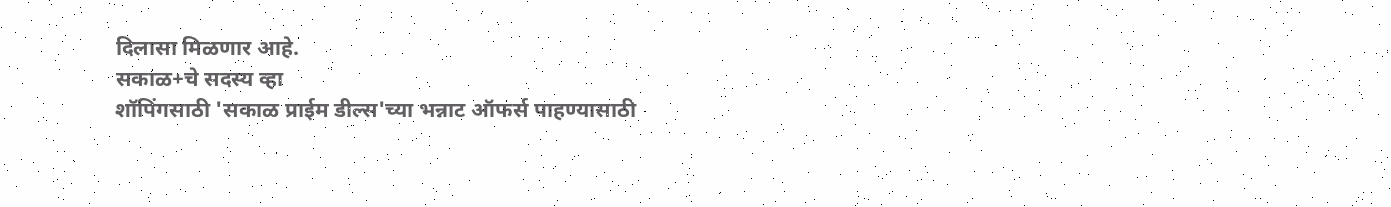दिलासा मिळणार आहे.
सकाळ+चे सदस्य व्हा
शॉपिंगसाठी 'सकाळ प्राईम डील्स'च्या भन्नाट ऑफर्स पाहण्यासाठी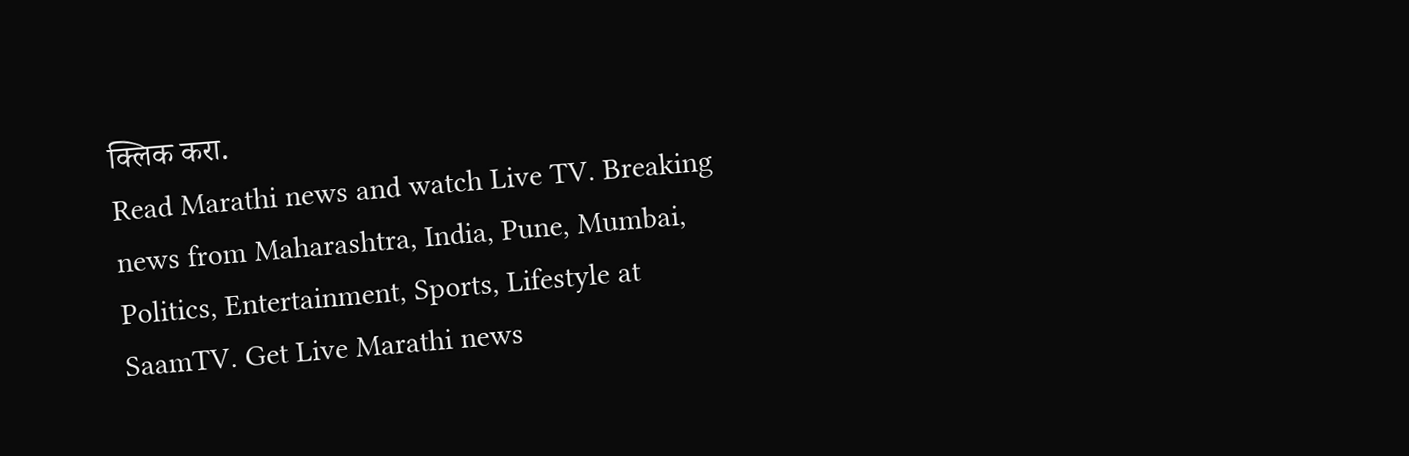क्लिक करा.
Read Marathi news and watch Live TV. Breaking news from Maharashtra, India, Pune, Mumbai, Politics, Entertainment, Sports, Lifestyle at SaamTV. Get Live Marathi news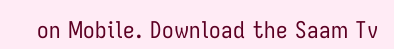on Mobile. Download the Saam Tv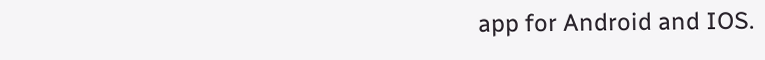app for Android and IOS.